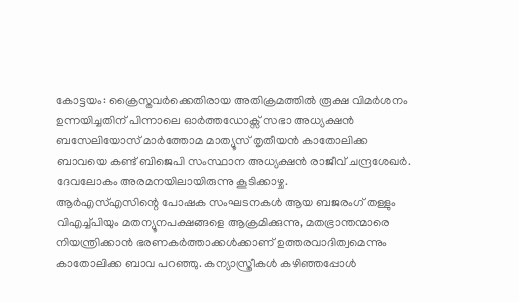കോട്ടയം: ക്രൈസ്തവർക്കെതിരായ അതിക്രമത്തിൽ രൂക്ഷ വിമർശനം ഉന്നയിച്ചതിന് പിന്നാലെ ഓർത്തഡോക്സ് സഭാ അധ്യക്ഷൻ ബസേലിയോസ് മാർത്തോമ മാത്യൂസ് തൃതീയൻ കാതോലിക്ക ബാവയെ കണ്ട് ബിജെപി സംസ്ഥാന അധ്യക്ഷൻ രാജീവ് ചന്ദ്രശേഖർ. ദേവലോകം അരമനയിലായിരുന്നു കൂടിക്കാഴ്ച.
ആർഎസ്എസിന്റെ പോഷക സംഘടനകൾ ആയ ബജരംഗ് തള്ളും വിഎച്ച്പിയും മതന്യൂനപക്ഷങ്ങളെ ആക്രമിക്കുന്നു, മതഭ്രാന്തന്മാരെ നിയന്ത്രിക്കാൻ ഭരണകർത്താക്കൾക്കാണ് ഉത്തരവാദിത്വമെന്നും കാതോലിക്ക ബാവ പറഞ്ഞു. കന്യാസ്ത്രീകൾ കഴിഞ്ഞപ്പോൾ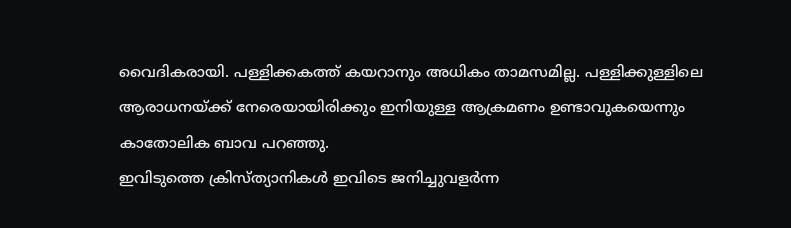വൈദികരായി. പള്ളിക്കകത്ത് കയറാനും അധികം താമസമില്ല. പള്ളിക്കുള്ളിലെ ആരാധനയ്ക്ക് നേരെയായിരിക്കും ഇനിയുള്ള ആക്രമണം ഉണ്ടാവുകയെന്നും കാതോലിക ബാവ പറഞ്ഞു.
ഇവിടുത്തെ ക്രിസ്ത്യാനികൾ ഇവിടെ ജനിച്ചുവളർന്ന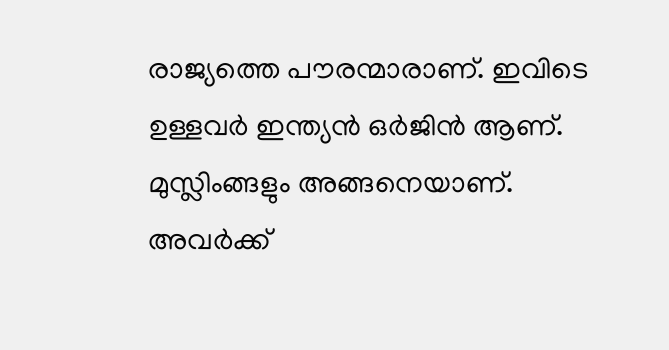രാജ്യത്തെ പൗരന്മാരാണ്. ഇവിടെ ഉള്ളവർ ഇന്ത്യൻ ഒർജിൻ ആണ്. മുസ്ലിംങ്ങളും അങ്ങനെയാണ്. അവർക്ക്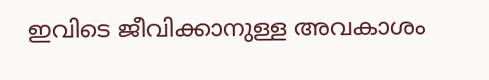ഇവിടെ ജീവിക്കാനുള്ള അവകാശം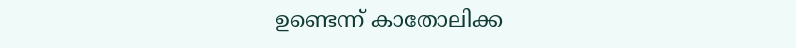ഉണ്ടെന്ന് കാതോലിക്ക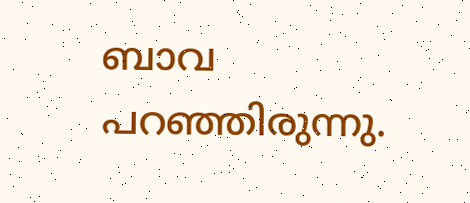ബാവ പറഞ്ഞിരുന്നു.